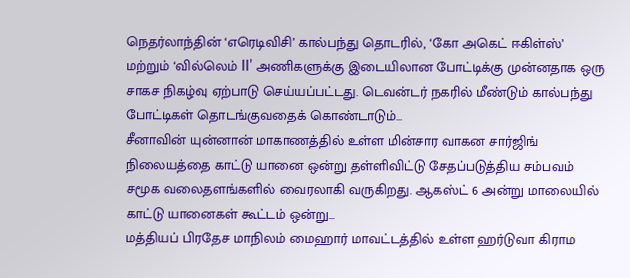நெதர்லாந்தின் ‘எரெடிவிசி’ கால்பந்து தொடரில், ‘கோ அகெட் ஈகிள்ஸ்’ மற்றும் ‘வில்லெம் II’ அணிகளுக்கு இடையிலான போட்டிக்கு முன்னதாக ஒரு சாகச நிகழ்வு ஏற்பாடு செய்யப்பட்டது. டெவன்டர் நகரில் மீண்டும் கால்பந்து போட்டிகள் தொடங்குவதைக் கொண்டாடும்...
சீனாவின் யுன்னான் மாகாணத்தில் உள்ள மின்சார வாகன சார்ஜிங் நிலையத்தை காட்டு யானை ஒன்று தள்ளிவிட்டு சேதப்படுத்திய சம்பவம் சமூக வலைதளங்களில் வைரலாகி வருகிறது. ஆகஸ்ட் 6 அன்று மாலையில் காட்டு யானைகள் கூட்டம் ஒன்று...
மத்தியப் பிரதேச மாநிலம் மைஹார் மாவட்டத்தில் உள்ள ஹர்டுவா கிராம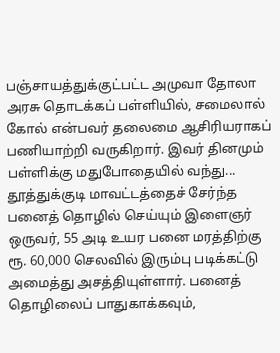பஞ்சாயத்துக்குட்பட்ட அமுவா தோலா அரசு தொடக்கப் பள்ளியில், சமைலால் கோல் என்பவர் தலைமை ஆசிரியராகப் பணியாற்றி வருகிறார். இவர் தினமும் பள்ளிக்கு மதுபோதையில் வந்து...
தூத்துக்குடி மாவட்டத்தைச் சேர்ந்த பனைத் தொழில் செய்யும் இளைஞர் ஒருவர், 55 அடி உயர பனை மரத்திற்கு ரூ. 60,000 செலவில் இரும்பு படிக்கட்டு அமைத்து அசத்தியுள்ளார். பனைத் தொழிலைப் பாதுகாக்கவும்,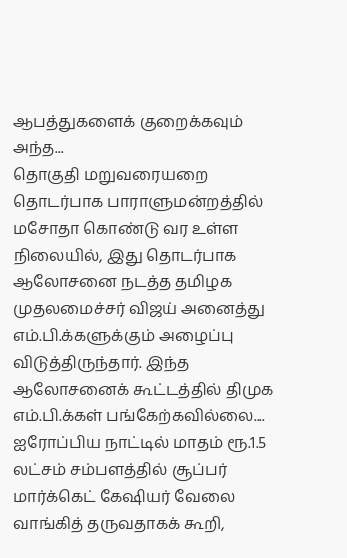ஆபத்துகளைக் குறைக்கவும் அந்த...
தொகுதி மறுவரையறை தொடர்பாக பாராளுமன்றத்தில் மசோதா கொண்டு வர உள்ள நிலையில், இது தொடர்பாக ஆலோசனை நடத்த தமிழக முதலமைச்சர் விஜய் அனைத்து எம்.பி.க்களுக்கும் அழைப்பு விடுத்திருந்தார். இந்த ஆலோசனைக் கூட்டத்தில் திமுக எம்.பி.க்கள் பங்கேற்கவில்லை....
ஐரோப்பிய நாட்டில் மாதம் ரூ.1.5 லட்சம் சம்பளத்தில் சூப்பர் மார்க்கெட் கேஷியர் வேலை வாங்கித் தருவதாகக் கூறி,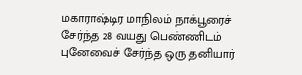மகாராஷ்டிர மாநிலம் நாக்பூரைச் சேர்ந்த 28 வயது பெண்ணிடம் புனேவைச் சேர்ந்த ஒரு தனியார்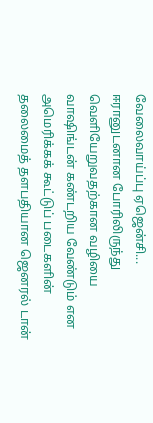வேலைவாய்ப்பு ஏஜென்சி...
ஈரானுடனான போரிலிருந்து வெளியேறுவதற்கான வழியை வாஷிங்டன் கண்டறிய வேண்டும் என அமெரிக்கக் கூட்டுப் படைகளின் தலைமைத் தளபதியான ஜெனரல் டான்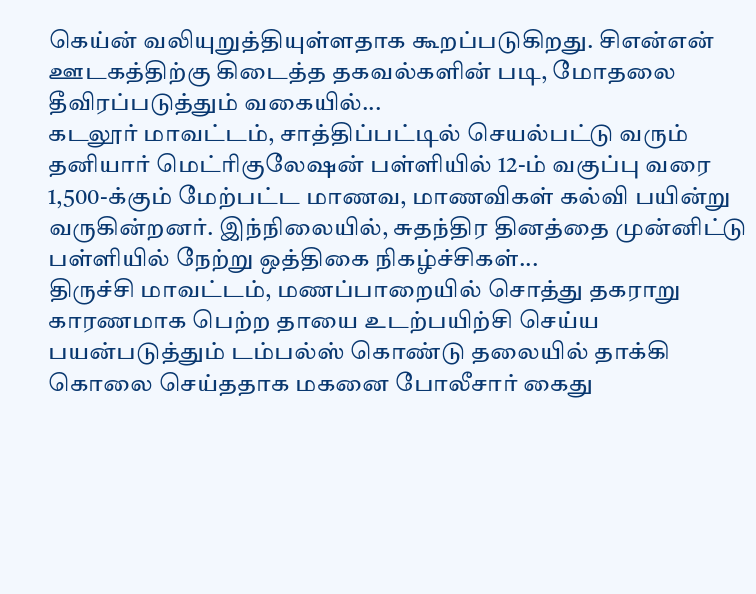கெய்ன் வலியுறுத்தியுள்ளதாக கூறப்படுகிறது. சிஎன்என் ஊடகத்திற்கு கிடைத்த தகவல்களின் படி, மோதலை தீவிரப்படுத்தும் வகையில்...
கடலூர் மாவட்டம், சாத்திப்பட்டில் செயல்பட்டு வரும் தனியார் மெட்ரிகுலேஷன் பள்ளியில் 12-ம் வகுப்பு வரை 1,500-க்கும் மேற்பட்ட மாணவ, மாணவிகள் கல்வி பயின்று வருகின்றனர். இந்நிலையில், சுதந்திர தினத்தை முன்னிட்டு பள்ளியில் நேற்று ஒத்திகை நிகழ்ச்சிகள்...
திருச்சி மாவட்டம், மணப்பாறையில் சொத்து தகராறு காரணமாக பெற்ற தாயை உடற்பயிற்சி செய்ய பயன்படுத்தும் டம்பல்ஸ் கொண்டு தலையில் தாக்கி கொலை செய்ததாக மகனை போலீசார் கைது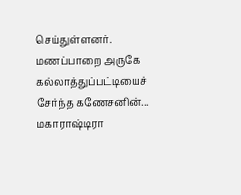செய்துள்ளனர். மணப்பாறை அருகே கல்லாத்துப்பட்டியைச் சேர்ந்த கணேசனின்...
மகாராஷ்டிரா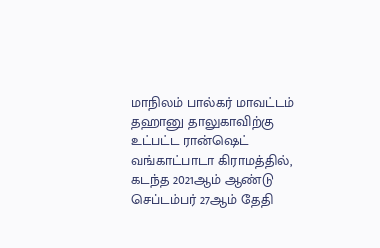மாநிலம் பால்கர் மாவட்டம் தஹானு தாலுகாவிற்கு உட்பட்ட ரான்ஷெட் வங்காட்பாடா கிராமத்தில், கடந்த 2021ஆம் ஆண்டு செப்டம்பர் 27ஆம் தேதி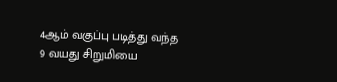4ஆம் வகுப்பு படித்து வந்த 9 வயது சிறுமியை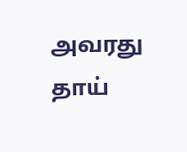அவரது தாய்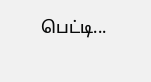பெட்டி...